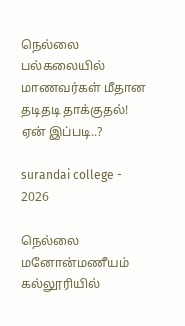நெல்லை பல்கலையில் மாணவர்கள் மீதான தடிதடி தாக்குதல்! ஏன் இப்படி..?

surandai college - 2026

நெல்லை மனோன்மணீயம் கல்லூரியில்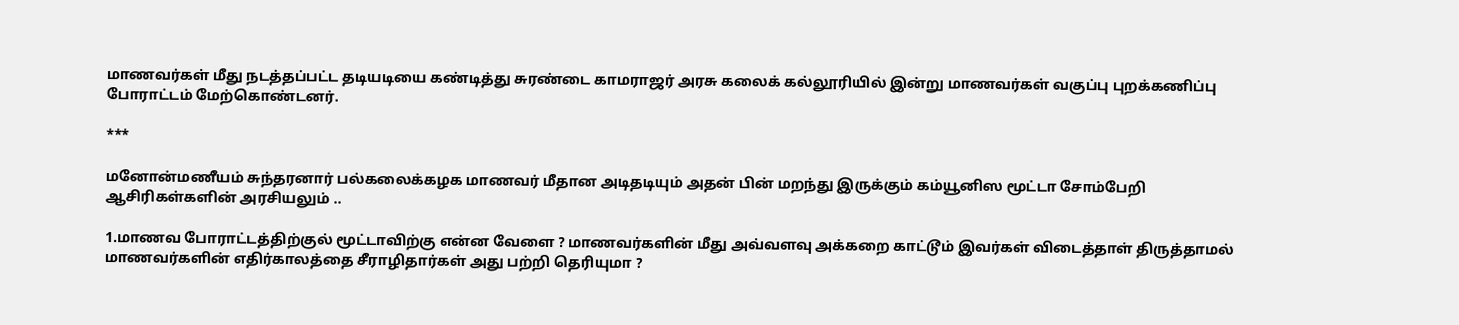மாணவர்கள் மீது நடத்தப்பட்ட தடியடியை கண்டித்து சுரண்டை காமராஜர் அரசு கலைக் கல்லூரியில் இன்று மாணவர்கள் வகுப்பு புறக்கணிப்பு போராட்டம் மேற்கொண்டனர்.

***

மனோன்மணீயம் சுந்தரனார் பல்கலைக்கழக மாணவர் மீதான அடிதடியும் அதன் பின் மறந்து இருக்கும் கம்யூனிஸ மூட்டா சோம்பேறி ஆசிரிகள்களின் அரசியலும் ..

1.மாணவ போராட்டத்திற்குல் மூட்டாவிற்கு என்ன வேளை ? மாணவர்களின் மீது அவ்வளவு அக்கறை காட்டூம் இவர்கள் விடைத்தாள் திருத்தாமல் மாணவர்களின் எதிர்காலத்தை சீராழிதார்கள் அது பற்றி தெரியுமா ?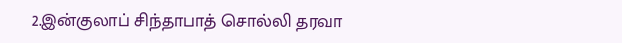2.இன்குலாப் சிந்தாபாத் சொல்லி தரவா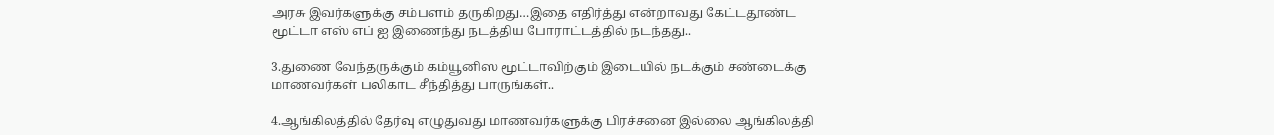அரசு இவர்களுக்கு சம்பளம் தருகிறது…இதை எதிர்த்து என்றாவது கேட்டதூண்ட மூட்டா எஸ் எப் ஐ இணைந்து நடத்திய போராட்டத்தில் நடந்தது..

3.துணை வேந்தருக்கும் கம்யூனிஸ மூட்டாவிற்கும் இடையில் நடக்கும் சண்டைக்கு மாணவர்கள் பலிகாட சீந்தித்து பாருங்கள்..

4.ஆங்கிலத்தில் தேர்வு எழுதுவது மாணவர்களுக்கு பிரச்சனை இல்லை ஆங்கிலத்தி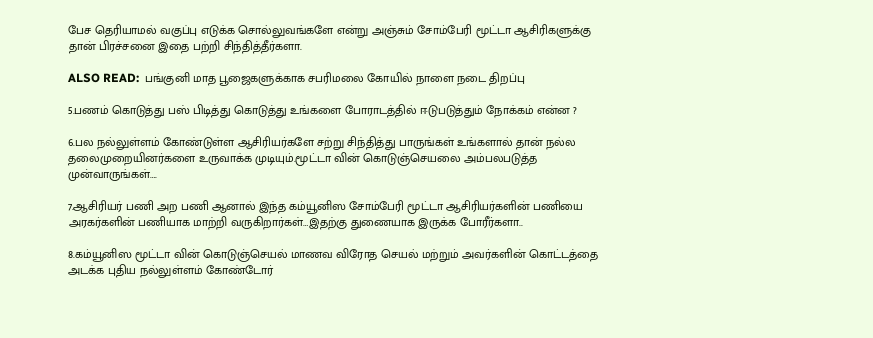பேச தெரியாமல் வகுப்பு எடுக்க சொல்லுவங்களே என்று அஞ்சும் சோம்பேரி மூட்டா ஆசிரிகளுக்கு தான் பிரச்சனை இதை பற்றி சிந்தித்தீர்களா.

ALSO READ:  பங்குனி மாத பூஜைகளுக்காக சபரிமலை கோயில் நாளை நடை திறப்பு

5.பணம் கொடுத்து பஸ் பிடித்து கொடுத்து உங்களை போராடத்தில் ஈடுபடுத்தும் நோக்கம் என்ன ?

6.பல நல்லுள்ளம் கோண்டுள்ள ஆசிரியர்களே சற்று சிந்தித்து பாருங்கள் உங்களால் தான் நல்ல தலைமுறையினர்களை உருவாக்க முடியும்.மூட்டா வின் கொடுஞ்செயலை அம்பலபடுத்த முன்வாருங்கள்….

7.ஆசிரியர் பணி அற பணி ஆனால் இந்த கம்யூனிஸ சோம்பேரி மூட்டா ஆசிரியர்களின் பணியை அரகர்களின் பணியாக மாற்றி வருகிறார்கள்…இதற்கு துணையாக இருக்க போரீர்களா..

8.கம்யூனிஸ மூட்டா வின் கொடுஞ்செயல் மாணவ விரோத செயல் மற்றும் அவர்களின் கொட்டத்தை அடக்க புதிய நல்லுள்ளம் கோண்டோர்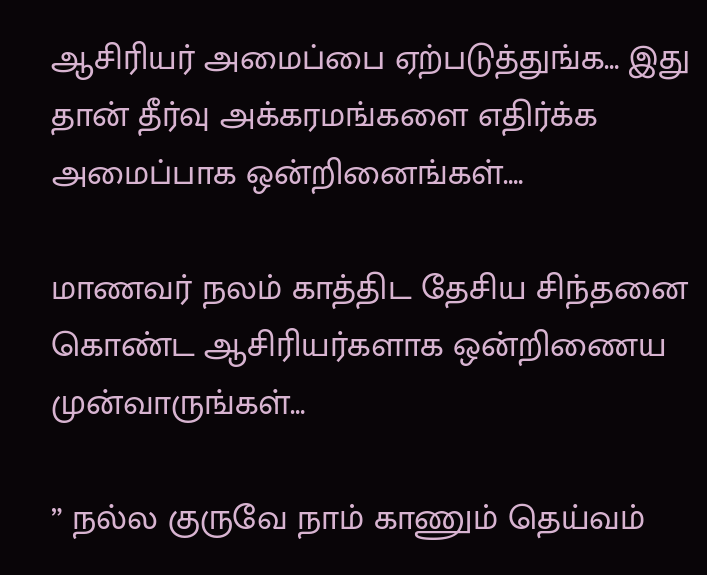ஆசிரியர் அமைப்பை ஏற்படுத்துங்க… இது தான் தீர்வு அக்கரமங்களை எதிர்க்க அமைப்பாக ஒன்றினைங்கள்….

மாணவர் நலம் காத்திட தேசிய சிந்தனை கொண்ட ஆசிரியர்களாக ஒன்றிணைய முன்வாருங்கள்…

” நல்ல குருவே நாம் காணும் தெய்வம்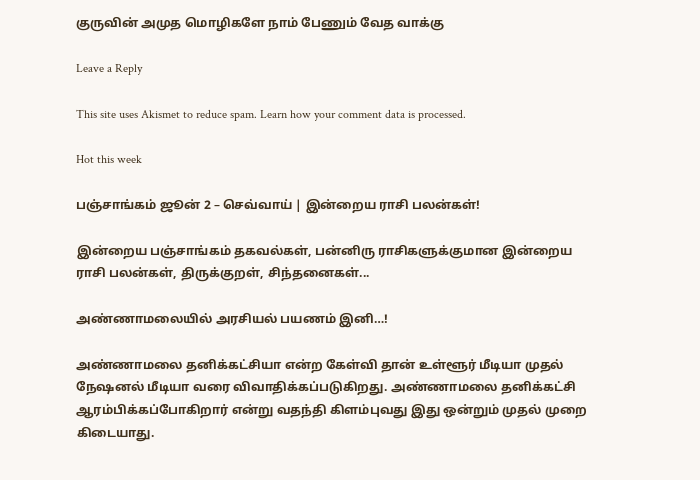குருவின் அமுத மொழிகளே நாம் பேணும் வேத வாக்கு

Leave a Reply

This site uses Akismet to reduce spam. Learn how your comment data is processed.

Hot this week

பஞ்சாங்கம் ஜூன் 2 – செவ்வாய் | இன்றைய ராசி பலன்கள்!

இன்றைய பஞ்சாங்கம் தகவல்கள், பன்னிரு ராசிகளுக்குமான இன்றைய ராசி பலன்கள், திருக்குறள், சிந்தனைகள்...

அண்ணாமலையில் அரசியல் பயணம் இனி…!

அண்ணாமலை தனிக்கட்சியா என்ற கேள்வி தான் உள்ளூர் மீடியா முதல் நேஷனல் மீடியா வரை விவாதிக்கப்படுகிறது. அண்ணாமலை தனிக்கட்சி ஆரம்பிக்கப்போகிறார் என்று வதந்தி கிளம்புவது இது ஒன்றும் முதல் முறை கிடையாது.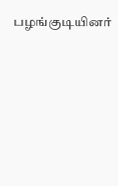பழங்குடியினர்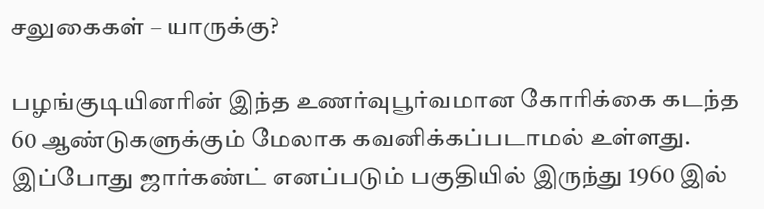சலுகைகள் – யாருக்கு?

பழங்குடியினரின் இந்த உணர்வுபூர்வமான கோரிக்கை கடந்த 60 ஆண்டுகளுக்கும் மேலாக கவனிக்கப்படாமல் உள்ளது. இப்போது ஜார்கண்ட் எனப்படும் பகுதியில் இருந்து 1960 இல்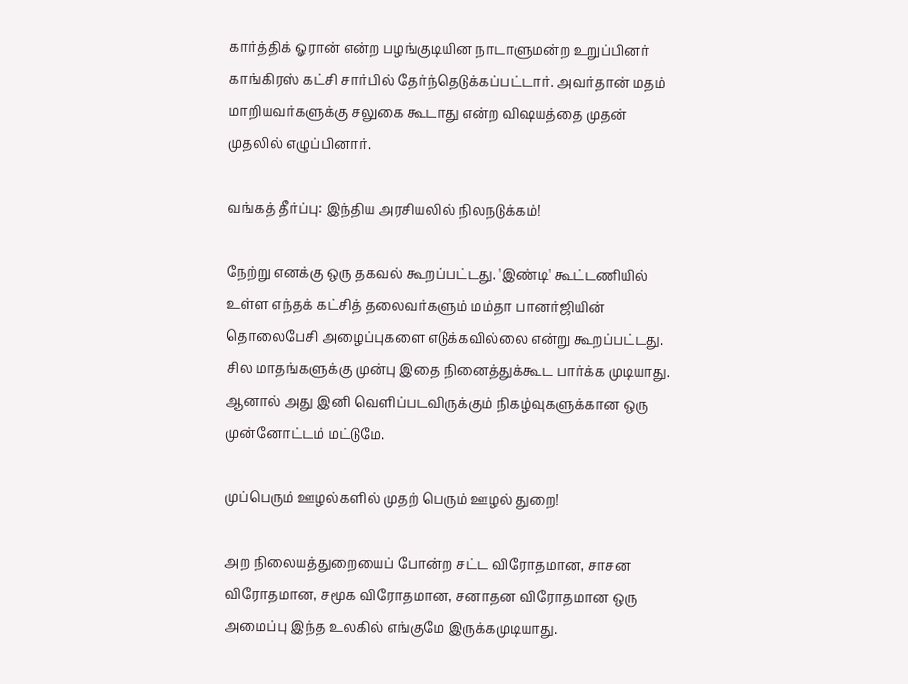கார்த்திக் ஓரான் என்ற பழங்குடியின நாடாளுமன்ற உறுப்பினர் காங்கிரஸ் கட்சி சார்பில் தேர்ந்தெடுக்கப்பட்டார். அவர்தான் மதம் மாறியவர்களுக்கு சலுகை கூடாது என்ற விஷயத்தை முதன் முதலில் எழுப்பினார்.

வங்கத் தீர்ப்பு: இந்திய அரசியலில் நிலநடுக்கம்!

நேற்று எனக்கு ஒரு தகவல் கூறப்பட்டது. 'இண்டி' கூட்டணியில் உள்ள எந்தக் கட்சித் தலைவர்களும் மம்தா பானர்ஜியின் தொலைபேசி அழைப்புகளை எடுக்கவில்லை என்று கூறப்பட்டது. சில மாதங்களுக்கு முன்பு இதை நினைத்துக்கூட பார்க்க முடியாது. ஆனால் அது இனி வெளிப்படவிருக்கும் நிகழ்வுகளுக்கான ஒரு முன்னோட்டம் மட்டுமே.

முப்பெரும் ஊழல்களில் முதற் பெரும் ஊழல் துறை!

அற நிலையத்துறையைப் போன்ற சட்ட விரோதமான, சாசன விரோதமான, சமூக விரோதமான, சனாதன விரோதமான ஒரு அமைப்பு இந்த உலகில் எங்குமே இருக்கமுடியாது.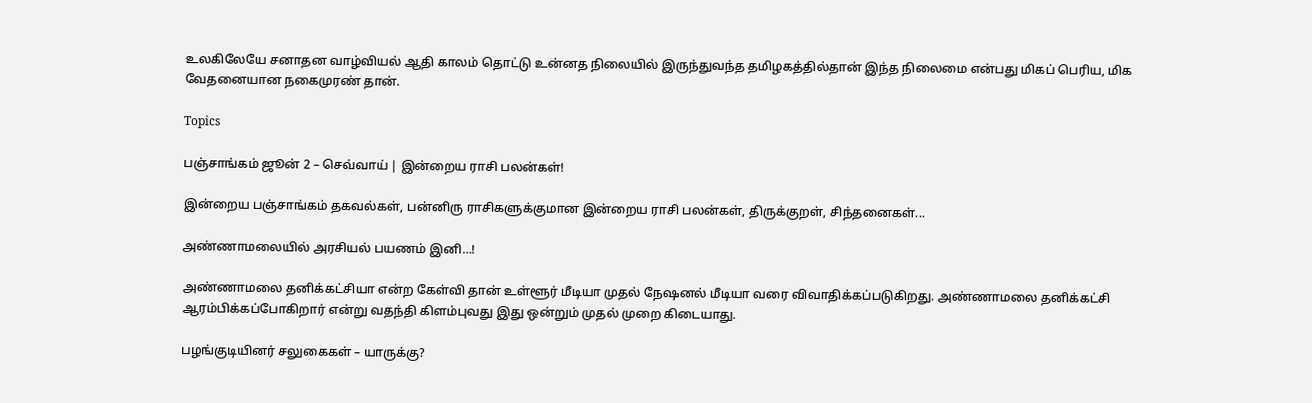உலகிலேயே சனாதன வாழ்வியல் ஆதி காலம் தொட்டு உன்னத நிலையில் இருந்துவந்த தமிழகத்தில்தான் இந்த நிலைமை என்பது மிகப் பெரிய, மிக வேதனையான நகைமுரண் தான்.

Topics

பஞ்சாங்கம் ஜூன் 2 – செவ்வாய் | இன்றைய ராசி பலன்கள்!

இன்றைய பஞ்சாங்கம் தகவல்கள், பன்னிரு ராசிகளுக்குமான இன்றைய ராசி பலன்கள், திருக்குறள், சிந்தனைகள்...

அண்ணாமலையில் அரசியல் பயணம் இனி…!

அண்ணாமலை தனிக்கட்சியா என்ற கேள்வி தான் உள்ளூர் மீடியா முதல் நேஷனல் மீடியா வரை விவாதிக்கப்படுகிறது. அண்ணாமலை தனிக்கட்சி ஆரம்பிக்கப்போகிறார் என்று வதந்தி கிளம்புவது இது ஒன்றும் முதல் முறை கிடையாது.

பழங்குடியினர் சலுகைகள் – யாருக்கு?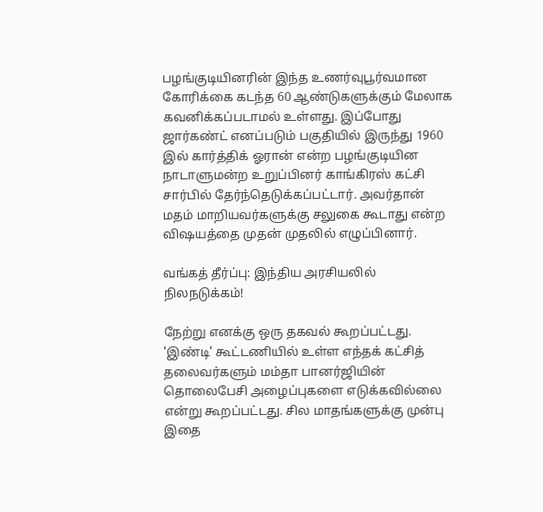பழங்குடியினரின் இந்த உணர்வுபூர்வமான கோரிக்கை கடந்த 60 ஆண்டுகளுக்கும் மேலாக கவனிக்கப்படாமல் உள்ளது. இப்போது ஜார்கண்ட் எனப்படும் பகுதியில் இருந்து 1960 இல் கார்த்திக் ஓரான் என்ற பழங்குடியின நாடாளுமன்ற உறுப்பினர் காங்கிரஸ் கட்சி சார்பில் தேர்ந்தெடுக்கப்பட்டார். அவர்தான் மதம் மாறியவர்களுக்கு சலுகை கூடாது என்ற விஷயத்தை முதன் முதலில் எழுப்பினார்.

வங்கத் தீர்ப்பு: இந்திய அரசியலில் நிலநடுக்கம்!

நேற்று எனக்கு ஒரு தகவல் கூறப்பட்டது. 'இண்டி' கூட்டணியில் உள்ள எந்தக் கட்சித் தலைவர்களும் மம்தா பானர்ஜியின் தொலைபேசி அழைப்புகளை எடுக்கவில்லை என்று கூறப்பட்டது. சில மாதங்களுக்கு முன்பு இதை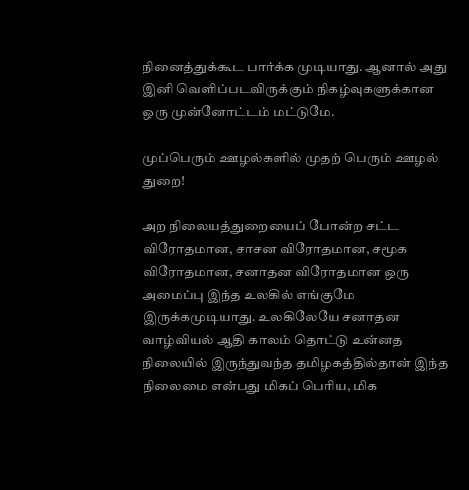நினைத்துக்கூட பார்க்க முடியாது. ஆனால் அது இனி வெளிப்படவிருக்கும் நிகழ்வுகளுக்கான ஒரு முன்னோட்டம் மட்டுமே.

முப்பெரும் ஊழல்களில் முதற் பெரும் ஊழல் துறை!

அற நிலையத்துறையைப் போன்ற சட்ட விரோதமான, சாசன விரோதமான, சமூக விரோதமான, சனாதன விரோதமான ஒரு அமைப்பு இந்த உலகில் எங்குமே இருக்கமுடியாது. உலகிலேயே சனாதன வாழ்வியல் ஆதி காலம் தொட்டு உன்னத நிலையில் இருந்துவந்த தமிழகத்தில்தான் இந்த நிலைமை என்பது மிகப் பெரிய, மிக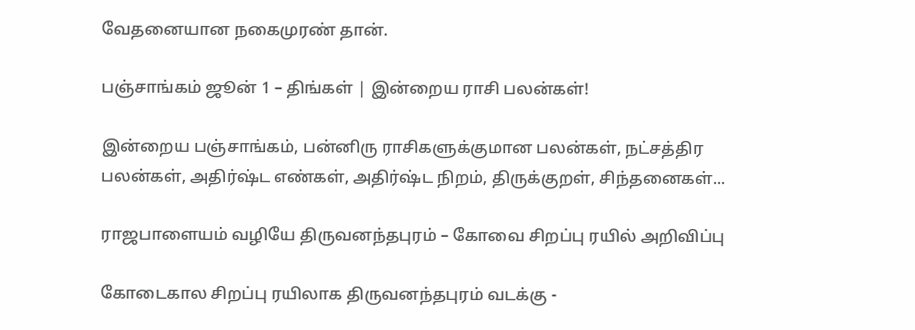வேதனையான நகைமுரண் தான்.

பஞ்சாங்கம் ஜூன் 1 – திங்கள் | இன்றைய ராசி பலன்கள்!

இன்றைய பஞ்சாங்கம், பன்னிரு ராசிகளுக்குமான பலன்கள், நட்சத்திர பலன்கள், அதிர்ஷ்ட எண்கள், அதிர்ஷ்ட நிறம், திருக்குறள், சிந்தனைகள்...

ராஜபாளையம் வழியே திருவனந்தபுரம் – கோவை சிறப்பு ரயில் அறிவிப்பு

கோடைகால சிறப்பு ரயிலாக திருவனந்தபுரம் வடக்கு -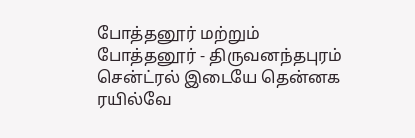போத்தனூர் மற்றும் போத்தனூர் - திருவனந்தபுரம் சென்ட்ரல் இடையே தென்னக ரயில்வே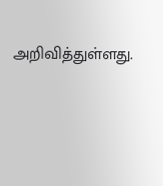அறிவித்துள்ளது.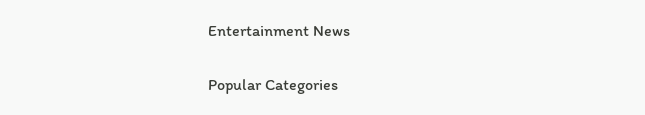Entertainment News

Popular Categories